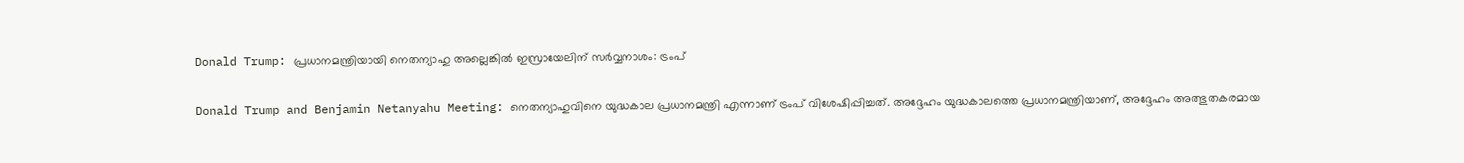Donald Trump: പ്രധാനമന്ത്രിയായി നെതന്യാഹു അല്ലെങ്കില്‍ ഇസ്രായേലിന് സര്‍വ്വനാശം: ട്രംപ്

Donald Trump and Benjamin Netanyahu Meeting: നെതന്യാഹുവിനെ യുദ്ധകാല പ്രധാനമന്ത്രി എന്നാണ് ട്രംപ് വിശേഷിപ്പിച്ചത്. അദ്ദേഹം യുദ്ധകാലത്തെ പ്രധാനമന്ത്രിയാണ്, അദ്ദേഹം അത്ഭുതകരമായ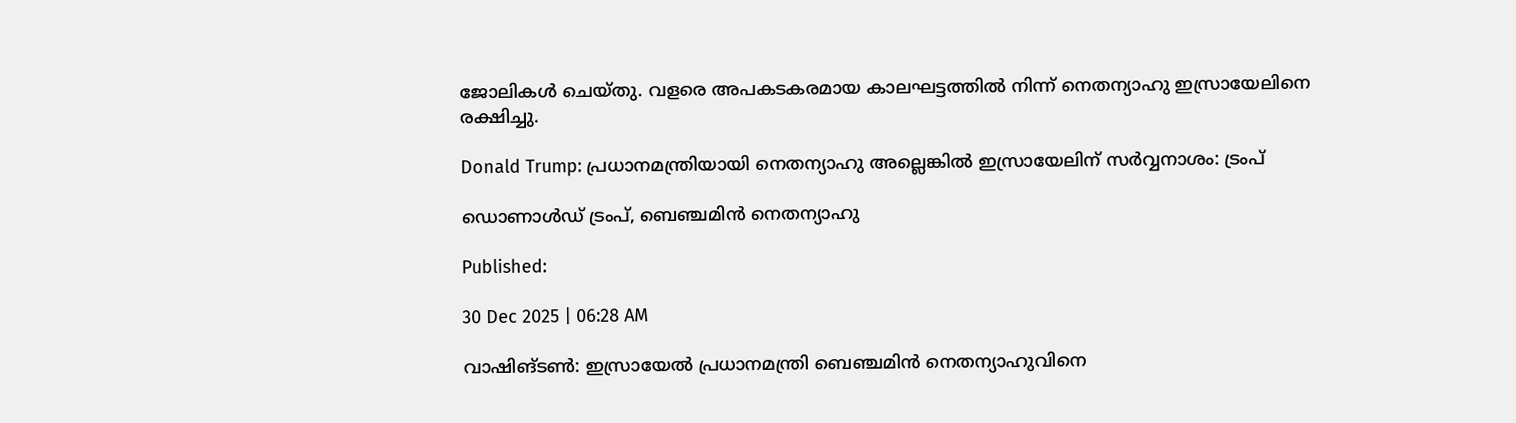ജോലികള്‍ ചെയ്തു. വളരെ അപകടകരമായ കാലഘട്ടത്തില്‍ നിന്ന് നെതന്യാഹു ഇസ്രായേലിനെ രക്ഷിച്ചു.

Donald Trump: പ്രധാനമന്ത്രിയായി നെതന്യാഹു അല്ലെങ്കില്‍ ഇസ്രായേലിന് സര്‍വ്വനാശം: ട്രംപ്

ഡൊണാള്‍ഡ് ട്രംപ്, ബെഞ്ചമിന്‍ നെതന്യാഹു

Published:

30 Dec 2025 | 06:28 AM

വാഷിങ്ടണ്‍: ഇസ്രായേല്‍ പ്രധാനമന്ത്രി ബെഞ്ചമിന്‍ നെതന്യാഹുവിനെ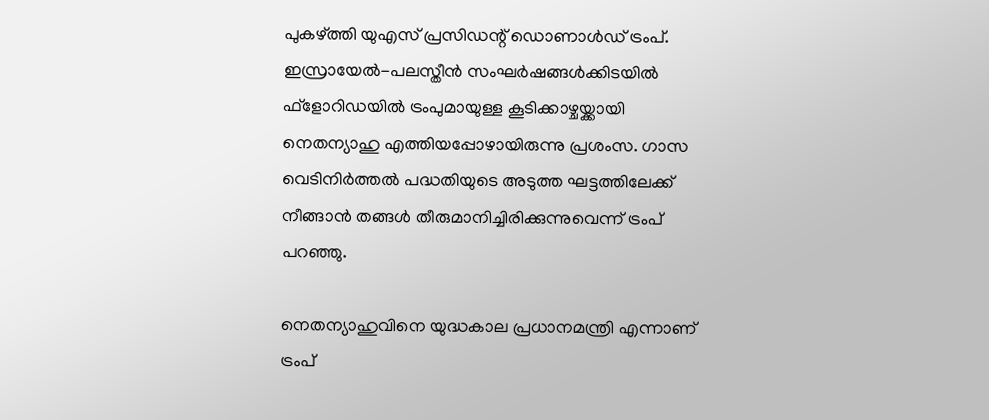പുകഴ്ത്തി യുഎസ് പ്രസിഡന്റ് ഡൊണാള്‍ഡ് ട്രംപ്. ഇസ്രായേല്‍-പലസ്തീന്‍ സംഘര്‍ഷങ്ങള്‍ക്കിടയില്‍ ഫ്‌ളോറിഡയില്‍ ട്രംപുമായുള്ള കൂടിക്കാഴ്ചയ്ക്കായി നെതന്യാഹു എത്തിയപ്പോഴായിരുന്നു പ്രശംസ. ഗാസ വെടിനിര്‍ത്തല്‍ പദ്ധതിയുടെ അടുത്ത ഘട്ടത്തിലേക്ക് നീങ്ങാന്‍ തങ്ങള്‍ തീരുമാനിച്ചിരിക്കുന്നുവെന്ന് ട്രംപ് പറഞ്ഞു.

നെതന്യാഹുവിനെ യുദ്ധകാല പ്രധാനമന്ത്രി എന്നാണ് ട്രംപ്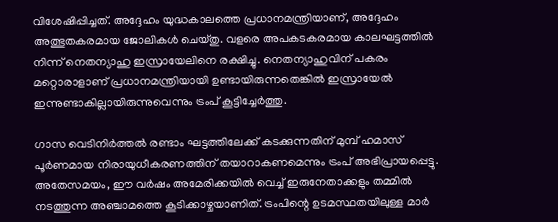വിശേഷിപ്പിച്ചത്. അദ്ദേഹം യുദ്ധകാലത്തെ പ്രധാനമന്ത്രിയാണ്, അദ്ദേഹം അത്ഭുതകരമായ ജോലികള്‍ ചെയ്തു. വളരെ അപകടകരമായ കാലഘട്ടത്തില്‍ നിന്ന് നെതന്യാഹു ഇസ്രായേലിനെ രക്ഷിച്ചു. നെതന്യാഹുവിന് പകരം മറ്റൊരാളാണ് പ്രധാനമന്ത്രിയായി ഉണ്ടായിരുന്നതെങ്കില്‍ ഇസ്രായേല്‍ ഇന്നുണ്ടാകില്ലായിരുന്നുവെന്നും ട്രംപ് കൂട്ടിച്ചേര്‍ത്തു.

ഗാസ വെടിനിര്‍ത്തല്‍ രണ്ടാം ഘട്ടത്തിലേക്ക് കടക്കുന്നതിന് മുമ്പ് ഹമാസ് പൂര്‍ണമായ നിരായുധീകരണത്തിന് തയാറാകണമെന്നും ട്രംപ് അഭിപ്രായപ്പെട്ടു. അതേസമയം, ഈ വര്‍ഷം അമേരിക്കയില്‍ വെച്ച് ഇരുനേതാക്കളും തമ്മില്‍ നടത്തുന്ന അഞ്ചാമത്തെ കൂടിക്കാഴ്ചയാണിത്. ട്രംപിന്റെ ഉടമസ്ഥതയിലുള്ള മാര്‍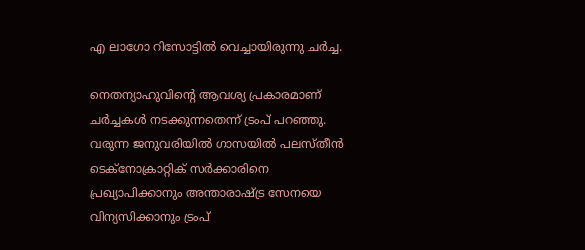എ ലാഗോ റിസോട്ടില്‍ വെച്ചായിരുന്നു ചര്‍ച്ച.

നെതന്യാഹുവിന്റെ ആവശ്യ പ്രകാരമാണ് ചര്‍ച്ചകള്‍ നടക്കുന്നതെന്ന് ട്രംപ് പറഞ്ഞു. വരുന്ന ജനുവരിയില്‍ ഗാസയില്‍ പലസ്തീന്‍ ടെക്‌നോക്രാറ്റിക് സര്‍ക്കാരിനെ പ്രഖ്യാപിക്കാനും അന്താരാഷ്ട്ര സേനയെ വിന്യസിക്കാനും ട്രംപ്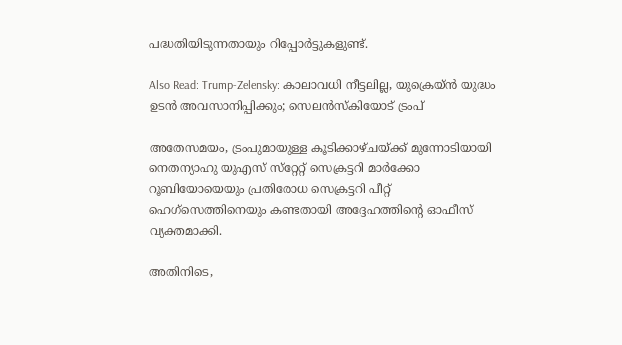പദ്ധതിയിടുന്നതായും റിപ്പോര്‍ട്ടുകളുണ്ട്.

Also Read: Trump-Zelensky: കാലാവധി നീട്ടലില്ല, യുക്രെയ്ന്‍ യുദ്ധം ഉടന്‍ അവസാനിപ്പിക്കും; സെലന്‍സ്‌കിയോട് ട്രംപ്‌

അതേസമയം, ട്രംപുമായുള്ള കൂടിക്കാഴ്ചയ്ക്ക് മുന്നോടിയായി നെതന്യാഹു യുഎസ് സ്‌റ്റേറ്റ് സെക്രട്ടറി മാര്‍ക്കോ റൂബിയോയെയും പ്രതിരോധ സെക്രട്ടറി പീറ്റ് ഹെഗ്‌സെത്തിനെയും കണ്ടതായി അദ്ദേഹത്തിന്റെ ഓഫീസ് വ്യക്തമാക്കി.

അതിനിടെ,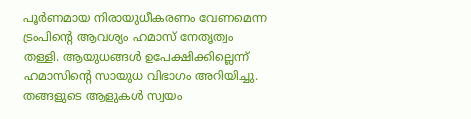പൂര്‍ണമായ നിരായുധീകരണം വേണമെന്ന ട്രംപിന്റെ ആവശ്യം ഹമാസ് നേതൃത്വം തള്ളി. ആയുധങ്ങള്‍ ഉപേക്ഷിക്കില്ലെന്ന് ഹമാസിന്റെ സായുധ വിഭാഗം അറിയിച്ചു. തങ്ങളുടെ ആളുകള്‍ സ്വയം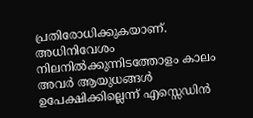പ്രതിരോധിക്കുകയാണ്. അധിനിവേശം നിലനില്‍ക്കുന്നിടത്തോളം കാലം അവര്‍ ആയുധങ്ങള്‍ ഉപേക്ഷിക്കില്ലെന്ന് എസ്സെഡിന്‍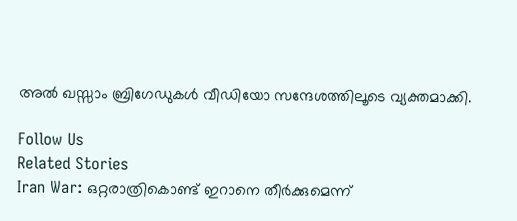അല്‍ ഖസ്സാം ബ്രിഗേഡുകള്‍ വീഡിയോ സന്ദേശത്തിലൂടെ വ്യക്തമാക്കി.

Follow Us
Related Stories
Iran War: ഒറ്റരാത്രികൊണ്ട് ഇറാനെ തീര്‍ക്കുമെന്ന്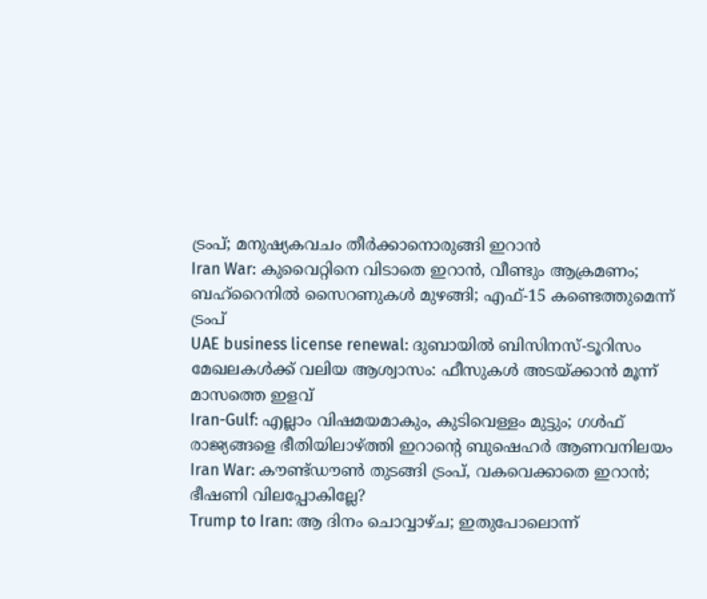ട്രംപ്; മനുഷ്യകവചം തീര്‍ക്കാനൊരുങ്ങി ഇറാന്‍
Iran War: കുവൈറ്റിനെ വിടാതെ ഇറാന്‍, വീണ്ടും ആക്രമണം; ബഹ്‌റൈനില്‍ സൈറണുകള്‍ മുഴങ്ങി; എഫ്-15 കണ്ടെത്തുമെന്ന് ട്രംപ്
UAE business license renewal: ദുബായിൽ ബിസിനസ്-ടൂറിസം മേഖലകൾക്ക് വലിയ ആശ്വാസം: ഫീസുകൾ അടയ്ക്കാൻ മൂന്ന് മാസത്തെ ഇളവ്
Iran-Gulf: എല്ലാം വിഷമയമാകും, കുടിവെള്ളം മുട്ടും; ഗള്‍ഫ് രാജ്യങ്ങളെ ഭീതിയിലാഴ്ത്തി ഇറാന്റെ ബുഷെഹര്‍ ആണവനിലയം
Iran War: കൗണ്ട്ഡൗണ്‍ തുടങ്ങി ട്രംപ്, വകവെക്കാതെ ഇറാന്‍; ഭീഷണി വിലപ്പോകില്ലേ?
Trump to Iran: ആ ദിനം ചൊവ്വാഴ്ച; ഇതുപോലൊന്ന്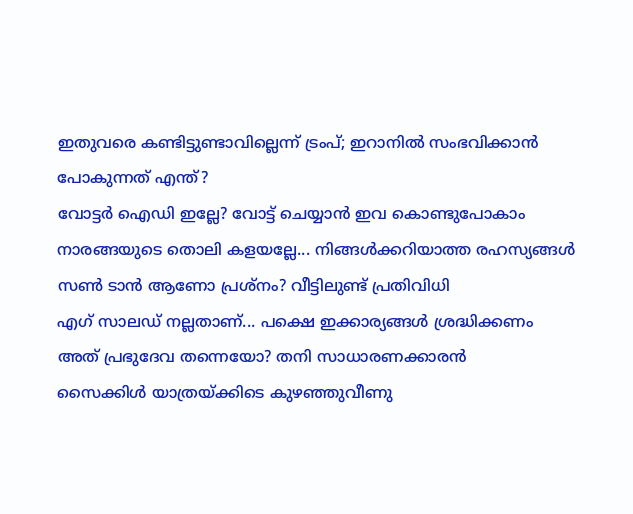ഇതുവരെ കണ്ടിട്ടുണ്ടാവില്ലെന്ന് ട്രംപ്; ഇറാനില്‍ സംഭവിക്കാന്‍ പോകുന്നത് എന്ത്?
വോട്ടര്‍ ഐഡി ഇല്ലേ? വോട്ട് ചെയ്യാന്‍ ഇവ കൊണ്ടുപോകാം
നാരങ്ങയുടെ തൊലി കളയല്ലേ... നിങ്ങൾക്കറിയാത്ത രഹസ്യങ്ങൾ
സൺ ടാൻ ആണോ പ്രശ്നം? വീട്ടിലുണ്ട് പ്രതിവിധി
എഗ് സാലഡ് നല്ലതാണ്... പക്ഷെ ഇക്കാര്യങ്ങൾ ശ്രദ്ധിക്കണം
അത് പ്രഭുദേവ തന്നെയോ? തനി സാധാരണക്കാരൻ
സൈക്കിൾ യാത്രയ്ക്കിടെ കുഴഞ്ഞുവീണു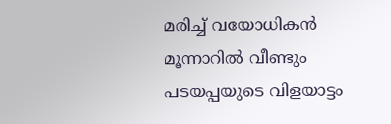മരിച്ച് വയോധികൻ
മൂന്നാറിൽ വീണ്ടും പടയപ്പയുടെ വിളയാട്ടം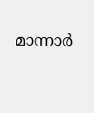മാന്നാർ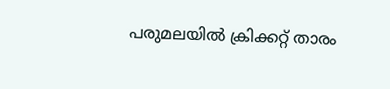പരുമലയിൽ ക്രിക്കറ്റ് താരം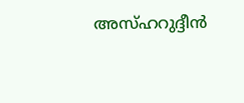അസ്ഹറുദ്ദീൻ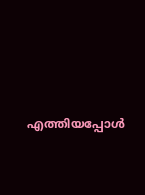എത്തിയപ്പോൾ